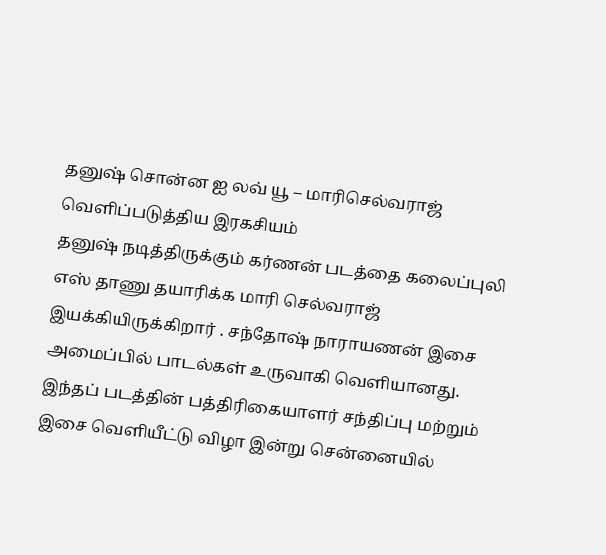தனுஷ் சொன்ன ஐ லவ் யூ – மாரிசெல்வராஜ் வெளிப்படுத்திய இரகசியம்
தனுஷ் நடித்திருக்கும் கர்ணன் படத்தை கலைப்புலி எஸ் தாணு தயாரிக்க மாரி செல்வராஜ் இயக்கியிருக்கிறார் . சந்தோஷ் நாராயணன் இசை அமைப்பில் பாடல்கள் உருவாகி வெளியானது. இந்தப் படத்தின் பத்திரிகையாளர் சந்திப்பு மற்றும் இசை வெளியீட்டு விழா இன்று சென்னையில்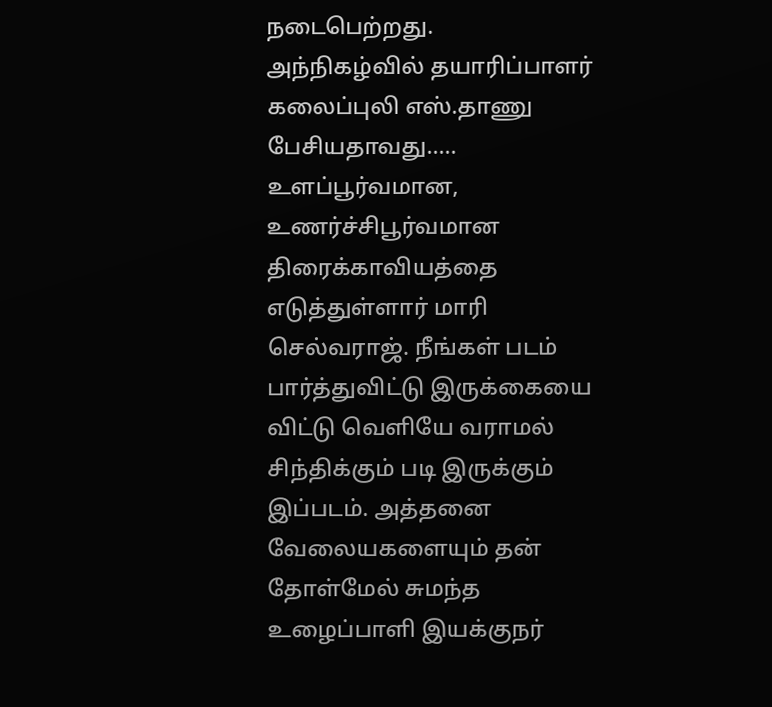நடைபெற்றது.
அந்நிகழ்வில் தயாரிப்பாளர் கலைப்புலி எஸ்.தாணு பேசியதாவது…..
உளப்பூர்வமான, உணர்ச்சிபூர்வமான திரைக்காவியத்தை எடுத்துள்ளார் மாரி செல்வராஜ். நீங்கள் படம் பார்த்துவிட்டு இருக்கையை விட்டு வெளியே வராமல் சிந்திக்கும் படி இருக்கும் இப்படம். அத்தனை வேலையகளையும் தன் தோள்மேல் சுமந்த உழைப்பாளி இயக்குநர்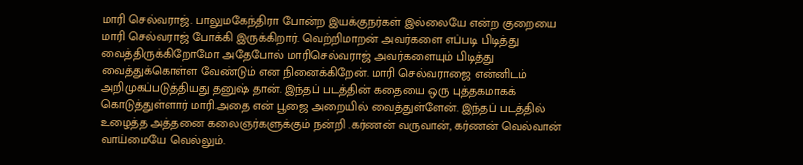மாரி செல்வராஜ். பாலுமகேந்திரா போன்ற இயக்குநர்கள் இல்லையே என்ற குறையை மாரி செல்வராஜ் போக்கி இருக்கிறார். வெற்றிமாறன் அவர்களை எப்படி பிடித்து வைத்திருக்கிறோமோ அதேபோல் மாரிசெல்வராஜ் அவர்களையும் பிடித்து வைத்துக்கொள்ள வேண்டும் என நினைக்கிறேன். மாரி செல்வராஜை என்னிடம் அறிமுகப்படுத்தியது தனுஷ் தான். இந்தப் படத்தின் கதையை ஒரு புத்தகமாகக் கொடுத்துள்ளார் மாரி.அதை என் பூஜை அறையில் வைத்துள்ளேன். இந்தப் படத்தில் உழைத்த அத்தனை கலைஞர்களுக்கும் நன்றி .கர்ணன் வருவான், கர்ணன் வெல்வான் வாய்மையே வெல்லும்.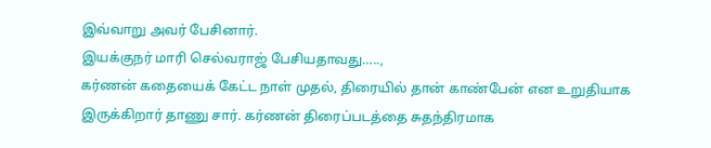இவ்வாறு அவர் பேசினார்.
இயக்குநர் மாரி செல்வராஜ் பேசியதாவது…..,
கர்ணன் கதையைக் கேட்ட நாள் முதல், திரையில் தான் காண்பேன் என உறுதியாக இருக்கிறார் தாணு சார். கர்ணன் திரைப்படத்தை சுதந்திரமாக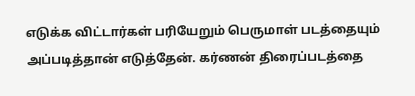எடுக்க விட்டார்கள் பரியேறும் பெருமாள் படத்தையும் அப்படித்தான் எடுத்தேன். கர்ணன் திரைப்படத்தை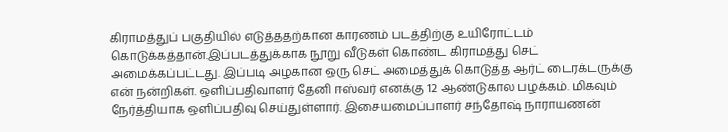கிராமத்துப் பகுதியில் எடுத்ததற்கான காரணம் படத்திற்கு உயிரோட்டம் கொடுக்கத்தான்.இப்படத்துக்காக நூறு வீடுகள் கொண்ட கிராமத்து செட் அமைக்கப்பட்டது. இப்படி அழகான ஒரு செட் அமைத்துக் கொடுத்த ஆர்ட் டைரக்டருக்கு என் நன்றிகள். ஒளிப்பதிவாளர் தேனி ஈஸ்வர் எனக்கு 12 ஆண்டுகால பழக்கம். மிகவும் நேர்த்தியாக ஒளிப்பதிவு செய்துள்ளார். இசையமைப்பாளர் சந்தோஷ் நாராயணன்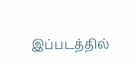இப்படத்தில்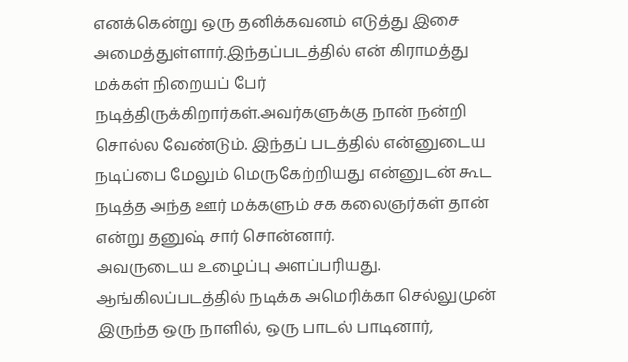எனக்கென்று ஒரு தனிக்கவனம் எடுத்து இசை அமைத்துள்ளார்.இந்தப்படத்தில் என் கிராமத்து மக்கள் நிறையப் பேர் நடித்திருக்கிறார்கள்.அவர்களுக்கு நான் நன்றி சொல்ல வேண்டும். இந்தப் படத்தில் என்னுடைய நடிப்பை மேலும் மெருகேற்றியது என்னுடன் கூட நடித்த அந்த ஊர் மக்களும் சக கலைஞர்கள் தான் என்று தனுஷ் சார் சொன்னார்.
அவருடைய உழைப்பு அளப்பரியது. ஆங்கிலப்படத்தில் நடிக்க அமெரிக்கா செல்லுமுன் இருந்த ஒரு நாளில், ஒரு பாடல் பாடினார்,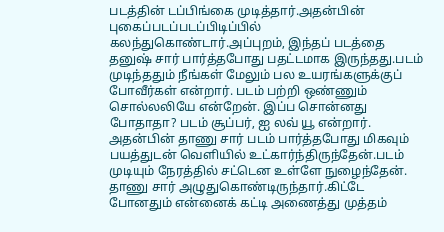படத்தின் டப்பிங்கை முடித்தார்.அதன்பின் புகைப்படப்படப்பிடிப்பில் கலந்துகொண்டார்.அப்புறம், இந்தப் படத்தை தனுஷ் சார் பார்த்தபோது பதட்டமாக இருந்தது.படம் முடிந்ததும் நீங்கள் மேலும் பல உயரங்களுக்குப் போவீர்கள் என்றார். படம் பற்றி ஒண்ணும் சொல்லலியே என்றேன். இப்ப சொன்னது போதாதா? படம் சூப்பர், ஐ லவ் யூ என்றார்.
அதன்பின் தாணு சார் படம் பார்த்தபோது மிகவும் பயத்துடன் வெளியில் உட்கார்ந்திருந்தேன்.படம் முடியும் நேரத்தில் சட்டென உள்ளே நுழைந்தேன். தாணு சார் அழுதுகொண்டிருந்தார்.கிட்டே போனதும் என்னைக் கட்டி அணைத்து முத்தம்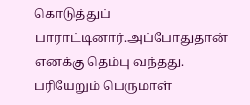கொடுத்துப் பாராட்டினார்.அப்போதுதான் எனக்கு தெம்பு வந்தது.
பரியேறும் பெருமாள்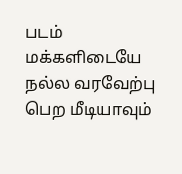படம் மக்களிடையே நல்ல வரவேற்பு பெற மீடியாவும்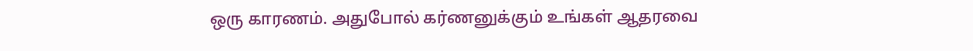ஒரு காரணம். அதுபோல் கர்ணனுக்கும் உங்கள் ஆதரவை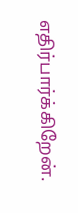எதிர்பார்க்கிறேன்.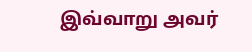இவ்வாறு அவர்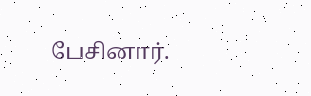பேசினார்.